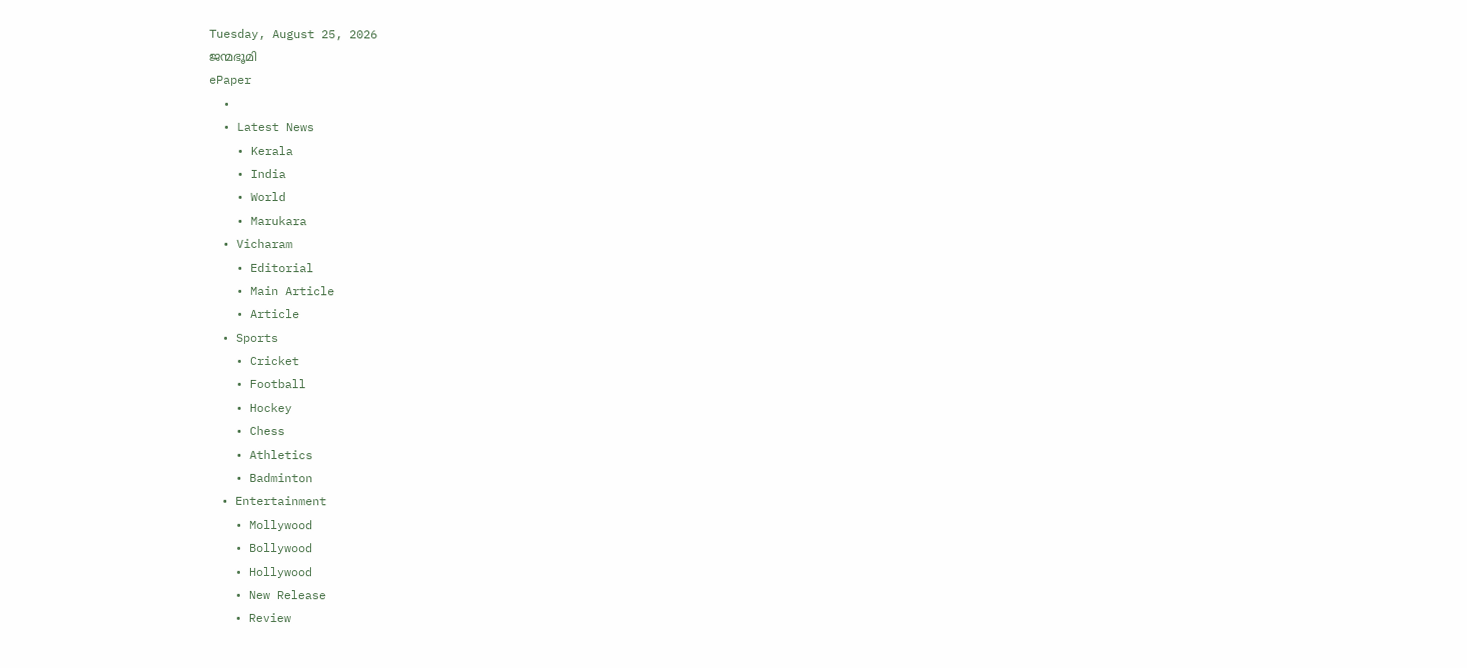Tuesday, August 25, 2026
ജന്മഭൂമി
ePaper
  •
  • Latest News
    • Kerala
    • India
    • World
    • Marukara
  • Vicharam
    • Editorial
    • Main Article
    • Article
  • Sports
    • Cricket
    • Football
    • Hockey
    • Chess
    • Athletics
    • Badminton
  • Entertainment
    • Mollywood
    • Bollywood
    • Hollywood
    • New Release
    • Review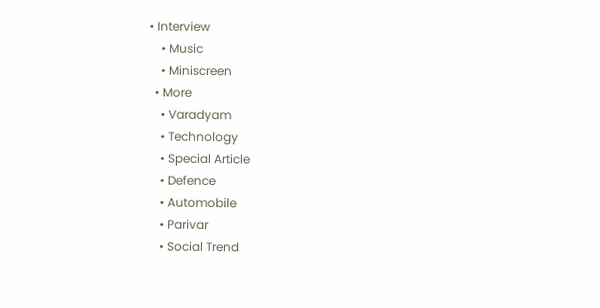• Interview
    • Music
    • Miniscreen
  • More
    • Varadyam
    • Technology
    • Special Article
    • Defence
    • Automobile
    • Parivar
    • Social Trend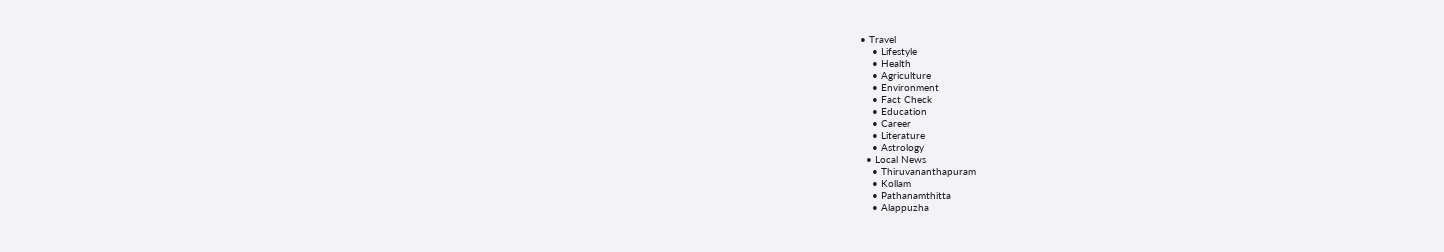• Travel
    • Lifestyle
    • Health
    • Agriculture
    • Environment
    • Fact Check
    • Education
    • Career
    • Literature
    • Astrology
  • Local News
    • Thiruvananthapuram
    • Kollam
    • Pathanamthitta
    • Alappuzha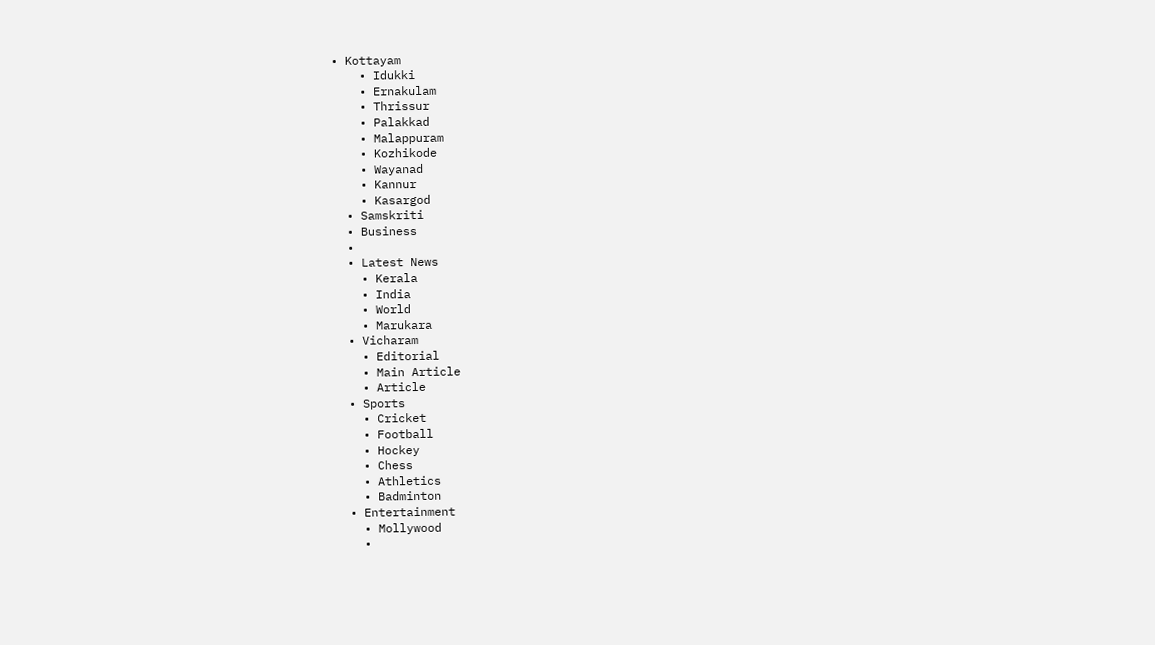• Kottayam
    • Idukki
    • Ernakulam
    • Thrissur
    • Palakkad
    • Malappuram
    • Kozhikode
    • Wayanad
    • Kannur
    • Kasargod
  • Samskriti
  • Business
  •
  • Latest News
    • Kerala
    • India
    • World
    • Marukara
  • Vicharam
    • Editorial
    • Main Article
    • Article
  • Sports
    • Cricket
    • Football
    • Hockey
    • Chess
    • Athletics
    • Badminton
  • Entertainment
    • Mollywood
    •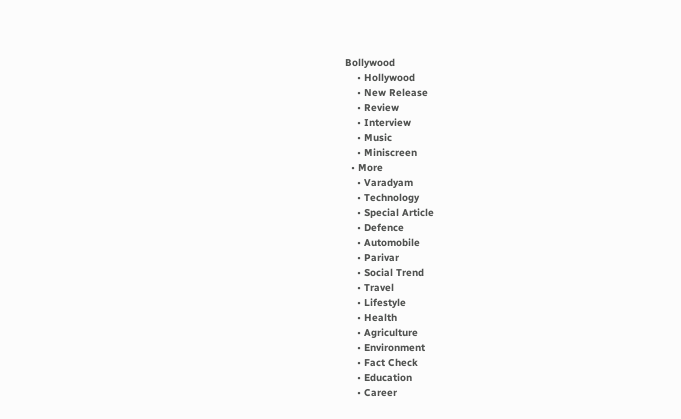Bollywood
    • Hollywood
    • New Release
    • Review
    • Interview
    • Music
    • Miniscreen
  • More
    • Varadyam
    • Technology
    • Special Article
    • Defence
    • Automobile
    • Parivar
    • Social Trend
    • Travel
    • Lifestyle
    • Health
    • Agriculture
    • Environment
    • Fact Check
    • Education
    • Career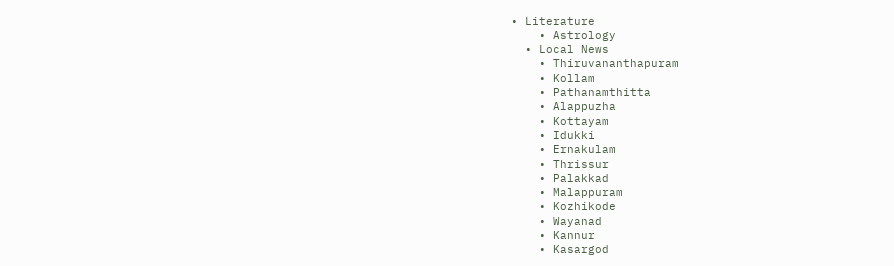• Literature
    • Astrology
  • Local News
    • Thiruvananthapuram
    • Kollam
    • Pathanamthitta
    • Alappuzha
    • Kottayam
    • Idukki
    • Ernakulam
    • Thrissur
    • Palakkad
    • Malappuram
    • Kozhikode
    • Wayanad
    • Kannur
    • Kasargod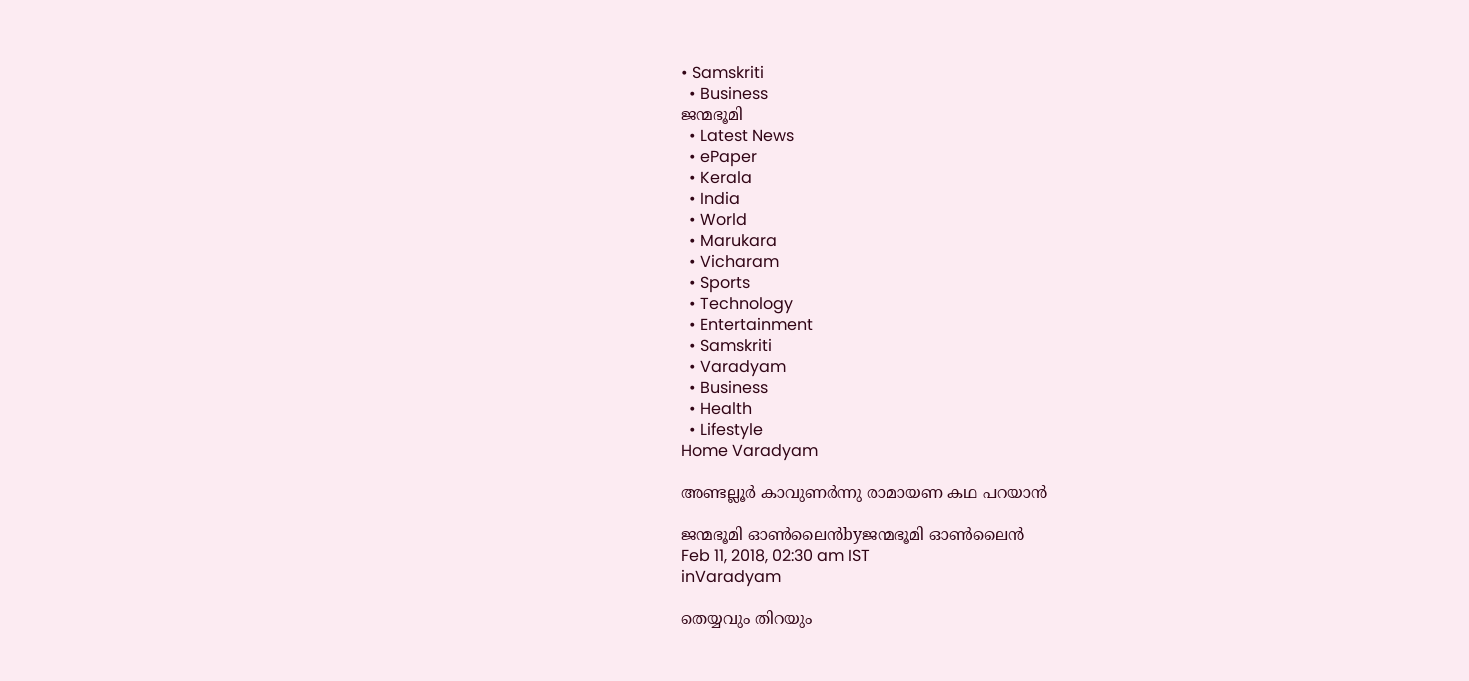• Samskriti
  • Business
ജന്മഭൂമി
  • Latest News
  • ePaper
  • Kerala
  • India
  • World
  • Marukara
  • Vicharam
  • Sports
  • Technology
  • Entertainment
  • Samskriti
  • Varadyam
  • Business
  • Health
  • Lifestyle
Home Varadyam

അണ്ടല്ലൂര്‍ കാവുണര്‍ന്നു രാമായണ കഥ പറയാന്‍

ജന്മഭൂമി ഓണ്‍ലൈന്‍byജന്മഭൂമി ഓണ്‍ലൈന്‍
Feb 11, 2018, 02:30 am IST
inVaradyam

തെയ്യവും തിറയും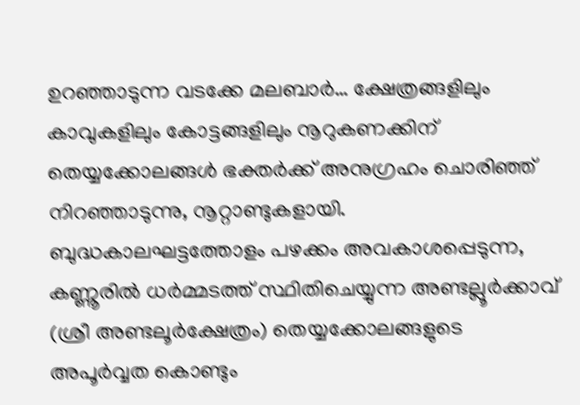ഉറഞ്ഞാടുന്ന വടക്കേ മലബാര്‍… ക്ഷേത്രങ്ങളിലും കാവുകളിലും കോട്ടങ്ങളിലും നൂറുകണക്കിന് തെയ്യക്കോലങ്ങള്‍ ഭക്തര്‍ക്ക് അനുഗ്രഹം ചൊരിഞ്ഞ് നിറഞ്ഞാടുന്നു, നൂറ്റാണ്ടുകളായി. ബുദ്ധകാലഘട്ടത്തോളം പഴക്കം അവകാശപ്പെടുന്ന, കണ്ണൂരില്‍ ധര്‍മ്മടത്ത് സ്ഥിതിചെയ്യുന്ന അണ്ടല്ലൂര്‍ക്കാവ് (ശ്രീ അണ്ടലൂര്‍ക്ഷേത്രം) തെയ്യക്കോലങ്ങളുടെ അപൂര്‍വ്വത കൊണ്ടും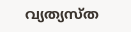വ്യത്യസ്ത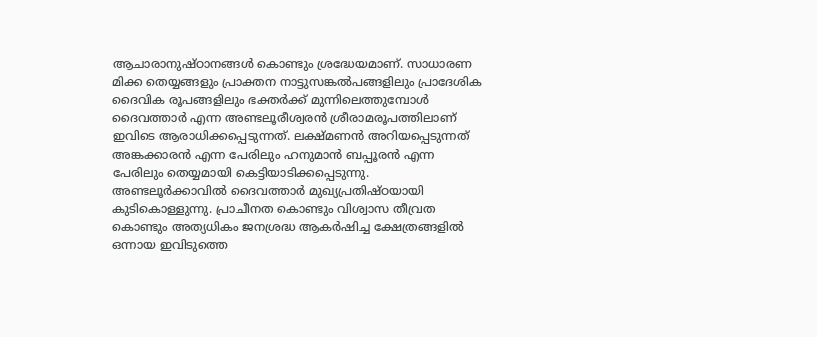ആചാരാനുഷ്ഠാനങ്ങള്‍ കൊണ്ടും ശ്രദ്ധേയമാണ്. സാധാരണ മിക്ക തെയ്യങ്ങളും പ്രാക്തന നാട്ടുസങ്കല്‍പങ്ങളിലും പ്രാദേശിക ദൈവിക രൂപങ്ങളിലും ഭക്തര്‍ക്ക് മുന്നിലെത്തുമ്പോള്‍ ദൈവത്താര്‍ എന്ന അണ്ടലൂരീശ്വരന്‍ ശ്രീരാമരൂപത്തിലാണ് ഇവിടെ ആരാധിക്കപ്പെടുന്നത്. ലക്ഷ്മണന്‍ അറിയപ്പെടുന്നത് അങ്കക്കാരന്‍ എന്ന പേരിലും ഹനുമാന്‍ ബപ്പൂരന്‍ എന്ന പേരിലും തെയ്യമായി കെട്ടിയാടിക്കപ്പെടുന്നു. അണ്ടലൂര്‍ക്കാവില്‍ ദൈവത്താര്‍ മുഖ്യപ്രതിഷ്ഠയായി കുടികൊള്ളുന്നു. പ്രാചീനത കൊണ്ടും വിശ്വാസ തീവ്രത കൊണ്ടും അത്യധികം ജനശ്രദ്ധ ആകര്‍ഷിച്ച ക്ഷേത്രങ്ങളില്‍ ഒന്നായ ഇവിടുത്തെ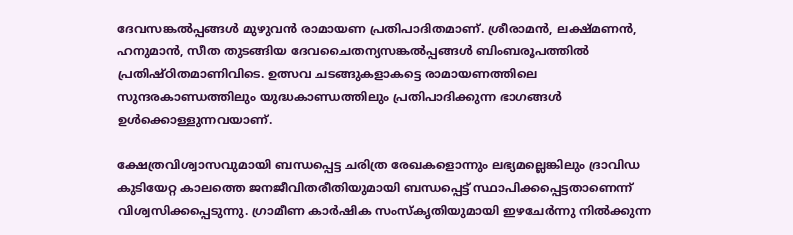ദേവസങ്കല്‍പ്പങ്ങള്‍ മുഴുവന്‍ രാമായണ പ്രതിപാദിതമാണ്. ശ്രീരാമന്‍, ലക്ഷ്മണന്‍, ഹനുമാന്‍, സീത തുടങ്ങിയ ദേവചൈതന്യസങ്കല്‍പ്പങ്ങള്‍ ബിംബരൂപത്തില്‍ പ്രതിഷ്ഠിതമാണിവിടെ. ഉത്സവ ചടങ്ങുകളാകട്ടെ രാമായണത്തിലെ സുന്ദരകാണ്ഡത്തിലും യുദ്ധകാണ്ഡത്തിലും പ്രതിപാദിക്കുന്ന ഭാഗങ്ങള്‍ ഉള്‍ക്കൊള്ളുന്നവയാണ്.

ക്ഷേത്രവിശ്വാസവുമായി ബന്ധപ്പെട്ട ചരിത്ര രേഖകളൊന്നും ലഭ്യമല്ലെങ്കിലും ദ്രാവിഡ കുടിയേറ്റ കാലത്തെ ജനജീവിതരീതിയുമായി ബന്ധപ്പെട്ട് സ്ഥാപിക്കപ്പെട്ടതാണെന്ന് വിശ്വസിക്കപ്പെടുന്നു. ഗ്രാമീണ കാര്‍ഷിക സംസ്‌കൃതിയുമായി ഇഴചേര്‍ന്നു നില്‍ക്കുന്ന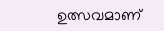ഉത്സവമാണ്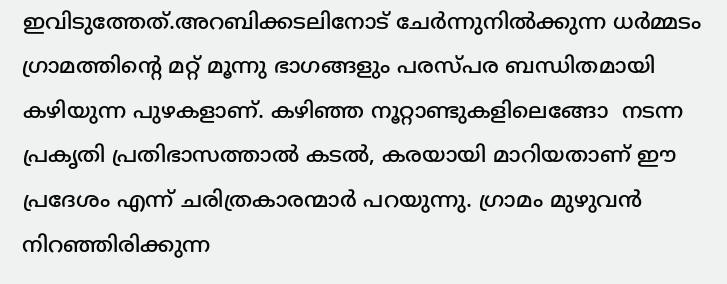ഇവിടുത്തേത്.അറബിക്കടലിനോട് ചേര്‍ന്നുനില്‍ക്കുന്ന ധര്‍മ്മടം ഗ്രാമത്തിന്റെ മറ്റ് മൂന്നു ഭാഗങ്ങളും പരസ്പര ബന്ധിതമായി കഴിയുന്ന പുഴകളാണ്. കഴിഞ്ഞ നൂറ്റാണ്ടുകളിലെങ്ങോ  നടന്ന പ്രകൃതി പ്രതിഭാസത്താല്‍ കടല്‍, കരയായി മാറിയതാണ് ഈ പ്രദേശം എന്ന് ചരിത്രകാരന്മാര്‍ പറയുന്നു. ഗ്രാമം മുഴുവന്‍ നിറഞ്ഞിരിക്കുന്ന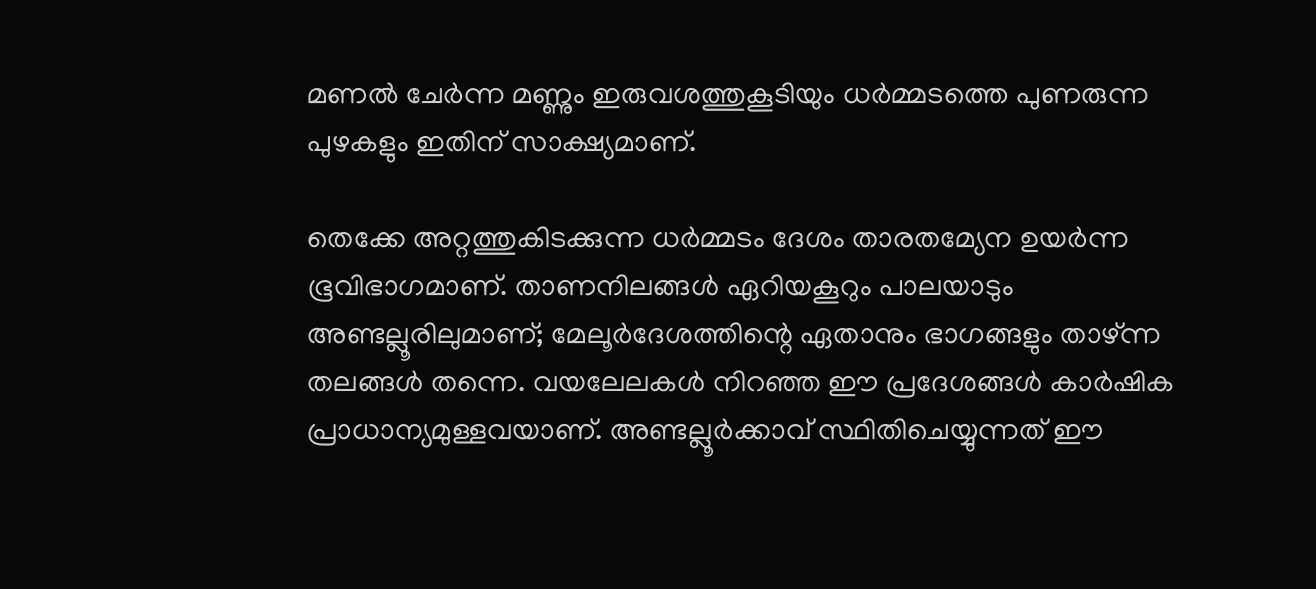മണല്‍ ചേര്‍ന്ന മണ്ണും ഇരുവശത്തുകൂടിയും ധര്‍മ്മടത്തെ പുണരുന്ന പുഴകളും ഇതിന് സാക്ഷ്യമാണ്.

തെക്കേ അറ്റത്തുകിടക്കുന്ന ധര്‍മ്മടം ദേശം താരതമ്യേന ഉയര്‍ന്ന ഭൂവിഭാഗമാണ്. താണനിലങ്ങള്‍ ഏറിയകൂറും പാലയാടും അണ്ടല്ലൂരിലുമാണ്; മേലൂര്‍ദേശത്തിന്റെ ഏതാനും ഭാഗങ്ങളും താഴ്ന്ന തലങ്ങള്‍ തന്നെ. വയലേലകള്‍ നിറഞ്ഞ ഈ പ്രദേശങ്ങള്‍ കാര്‍ഷിക പ്രാധാന്യമുള്ളവയാണ്. അണ്ടല്ലൂര്‍ക്കാവ് സ്ഥിതിചെയ്യുന്നത് ഈ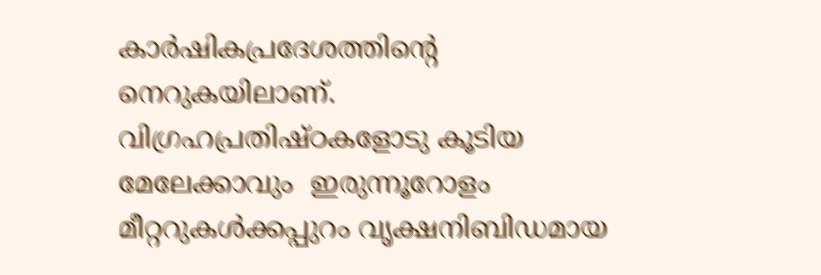കാര്‍ഷികപ്രദേശത്തിന്റെ നെറുകയിലാണ്. വിഗ്രഹപ്രതിഷ്ഠകളോടു കൂടിയ മേലേക്കാവും  ഇരുന്നൂറോളം മീറ്ററുകള്‍ക്കപ്പുറം വൃക്ഷനിബിഡമായ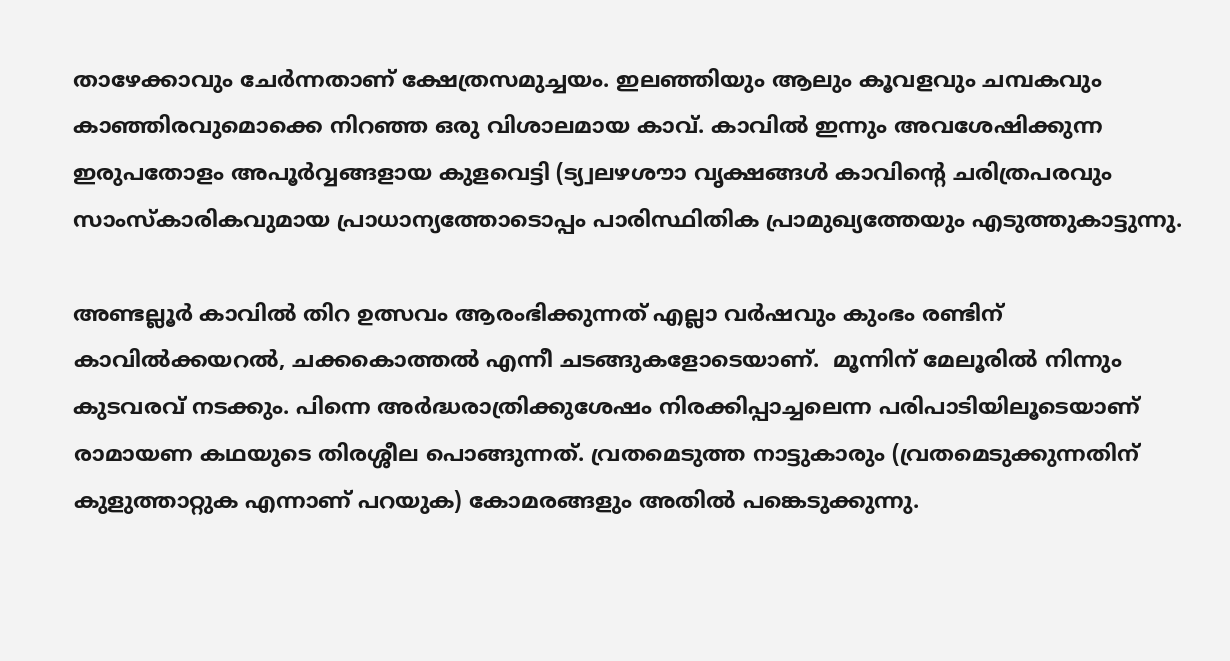താഴേക്കാവും ചേര്‍ന്നതാണ് ക്ഷേത്രസമുച്ചയം. ഇലഞ്ഞിയും ആലും കൂവളവും ചമ്പകവും കാഞ്ഞിരവുമൊക്കെ നിറഞ്ഞ ഒരു വിശാലമായ കാവ്. കാവില്‍ ഇന്നും അവശേഷിക്കുന്ന ഇരുപതോളം അപൂര്‍വ്വങ്ങളായ കുളവെട്ടി (ട്യ്വലഴശൗാ വൃക്ഷങ്ങള്‍ കാവിന്റെ ചരിത്രപരവും സാംസ്‌കാരികവുമായ പ്രാധാന്യത്തോടൊപ്പം പാരിസ്ഥിതിക പ്രാമുഖ്യത്തേയും എടുത്തുകാട്ടുന്നു.

അണ്ടല്ലൂര്‍ കാവില്‍ തിറ ഉത്സവം ആരംഭിക്കുന്നത് എല്ലാ വര്‍ഷവും കുംഭം രണ്ടിന് കാവില്‍ക്കയറല്‍, ചക്കകൊത്തല്‍ എന്നീ ചടങ്ങുകളോടെയാണ്.  മൂന്നിന് മേലൂരില്‍ നിന്നും കുടവരവ് നടക്കും. പിന്നെ അര്‍ദ്ധരാത്രിക്കുശേഷം നിരക്കിപ്പാച്ചലെന്ന പരിപാടിയിലൂടെയാണ് രാമായണ കഥയുടെ തിരശ്ശീല പൊങ്ങുന്നത്. വ്രതമെടുത്ത നാട്ടുകാരും (വ്രതമെടുക്കുന്നതിന് കുളുത്താറ്റുക എന്നാണ് പറയുക) കോമരങ്ങളും അതില്‍ പങ്കെടുക്കുന്നു.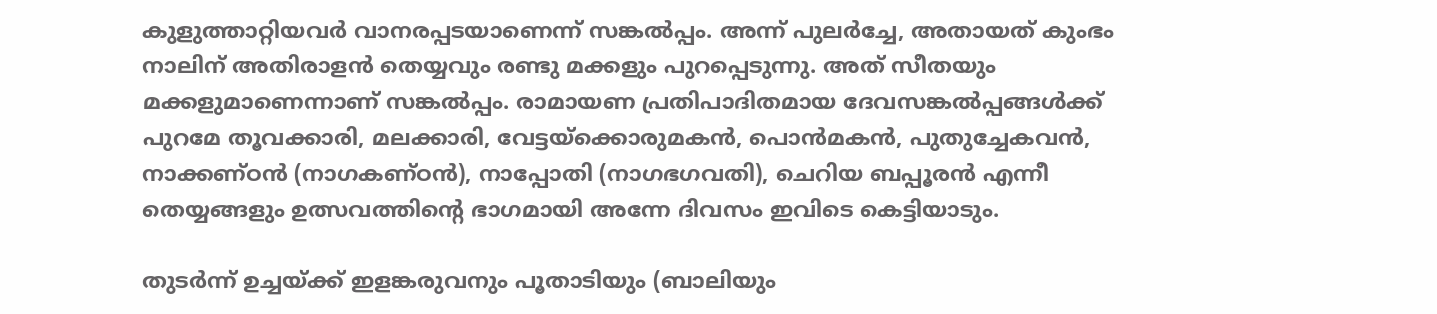കുളുത്താറ്റിയവര്‍ വാനരപ്പടയാണെന്ന് സങ്കല്‍പ്പം. അന്ന് പുലര്‍ച്ചേ, അതായത് കുംഭം നാലിന് അതിരാളന്‍ തെയ്യവും രണ്ടു മക്കളും പുറപ്പെടുന്നു. അത് സീതയും മക്കളുമാണെന്നാണ് സങ്കല്‍പ്പം. രാമായണ പ്രതിപാദിതമായ ദേവസങ്കല്‍പ്പങ്ങള്‍ക്ക് പുറമേ തൂവക്കാരി, മലക്കാരി, വേട്ടയ്‌ക്കൊരുമകന്‍, പൊന്‍മകന്‍, പുതുച്ചേകവന്‍, നാക്കണ്ഠന്‍ (നാഗകണ്ഠന്‍), നാപ്പോതി (നാഗഭഗവതി), ചെറിയ ബപ്പൂരന്‍ എന്നീ തെയ്യങ്ങളും ഉത്സവത്തിന്റെ ഭാഗമായി അന്നേ ദിവസം ഇവിടെ കെട്ടിയാടും.

തുടര്‍ന്ന് ഉച്ചയ്‌ക്ക് ഇളങ്കരുവനും പൂതാടിയും (ബാലിയും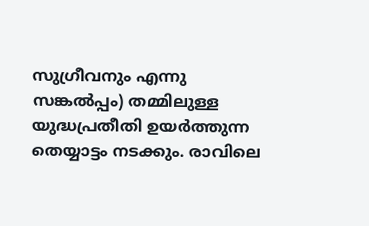സുഗ്രീവനും എന്നു സങ്കല്‍പ്പം) തമ്മിലുള്ള യുദ്ധപ്രതീതി ഉയര്‍ത്തുന്ന തെയ്യാട്ടം നടക്കും. രാവിലെ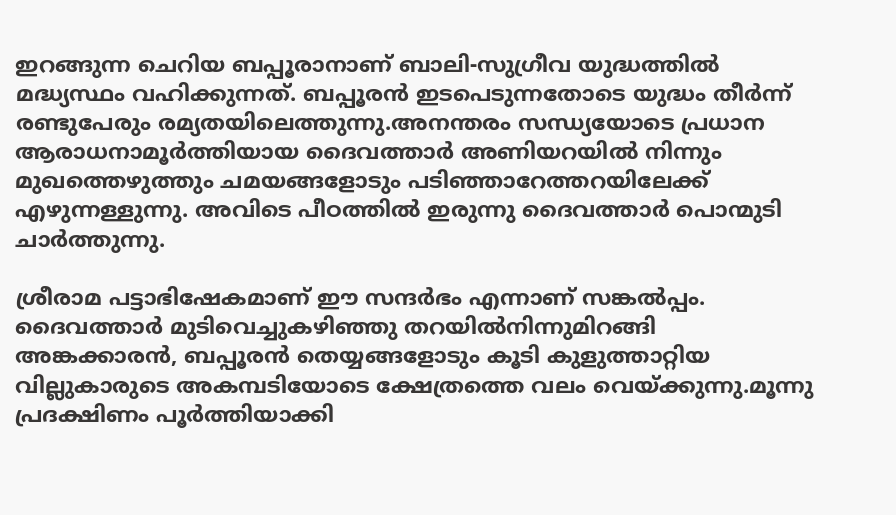ഇറങ്ങുന്ന ചെറിയ ബപ്പൂരാനാണ് ബാലി-സുഗ്രീവ യുദ്ധത്തില്‍ മദ്ധ്യസ്ഥം വഹിക്കുന്നത്. ബപ്പൂരന്‍ ഇടപെടുന്നതോടെ യുദ്ധം തീര്‍ന്ന് രണ്ടുപേരും രമ്യതയിലെത്തുന്നു.അനന്തരം സന്ധ്യയോടെ പ്രധാന ആരാധനാമൂര്‍ത്തിയായ ദൈവത്താര്‍ അണിയറയില്‍ നിന്നും മുഖത്തെഴുത്തും ചമയങ്ങളോടും പടിഞ്ഞാറേത്തറയിലേക്ക് എഴുന്നള്ളുന്നു. അവിടെ പീഠത്തില്‍ ഇരുന്നു ദൈവത്താര്‍ പൊന്മുടി ചാര്‍ത്തുന്നു.

ശ്രീരാമ പട്ടാഭിഷേകമാണ് ഈ സന്ദര്‍ഭം എന്നാണ് സങ്കല്‍പ്പം. ദൈവത്താര്‍ മുടിവെച്ചുകഴിഞ്ഞു തറയില്‍നിന്നുമിറങ്ങി അങ്കക്കാരന്‍, ബപ്പൂരന്‍ തെയ്യങ്ങളോടും കൂടി കുളുത്താറ്റിയ വില്ലുകാരുടെ അകമ്പടിയോടെ ക്ഷേത്രത്തെ വലം വെയ്‌ക്കുന്നു.മൂന്നു പ്രദക്ഷിണം പൂര്‍ത്തിയാക്കി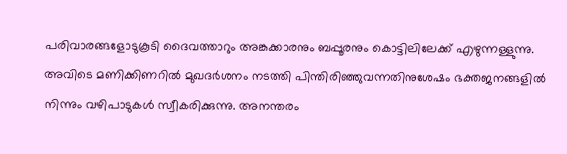പരിവാരങ്ങളോടുകൂടി ദൈവത്താറും അങ്കക്കാരനും ബപ്പൂരനും കൊട്ടിലിലേക്ക് എഴുന്നള്ളുന്നു. അവിടെ മണിക്കിണറില്‍ മുഖദര്‍ശനം നടത്തി പിന്തിരിഞ്ഞുവന്നതിനുശേഷം ഭക്തജനങ്ങളില്‍ നിന്നും വഴിപാടുകള്‍ സ്വീകരിക്കുന്നു. അനന്തരം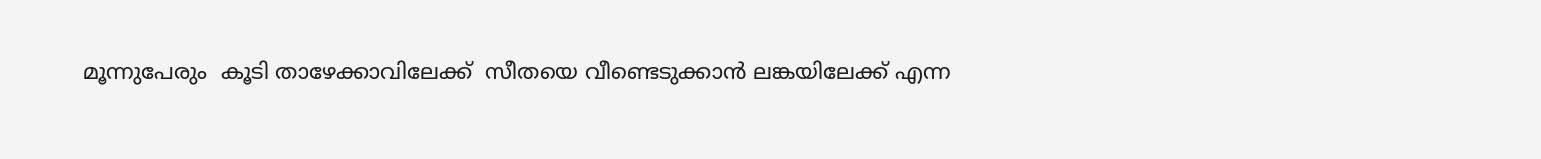മൂന്നുപേരും  കൂടി താഴേക്കാവിലേക്ക്  സീതയെ വീണ്ടെടുക്കാന്‍ ലങ്കയിലേക്ക് എന്ന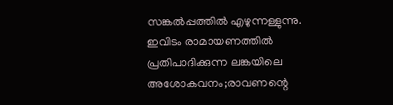സങ്കല്‍പ്പത്തില്‍ എഴുന്നള്ളുന്നു. ഇവിടം രാമായണത്തില്‍ പ്രതിപാദിക്കുന്ന ലങ്കയിലെ അശോകവനം;രാവണന്റെ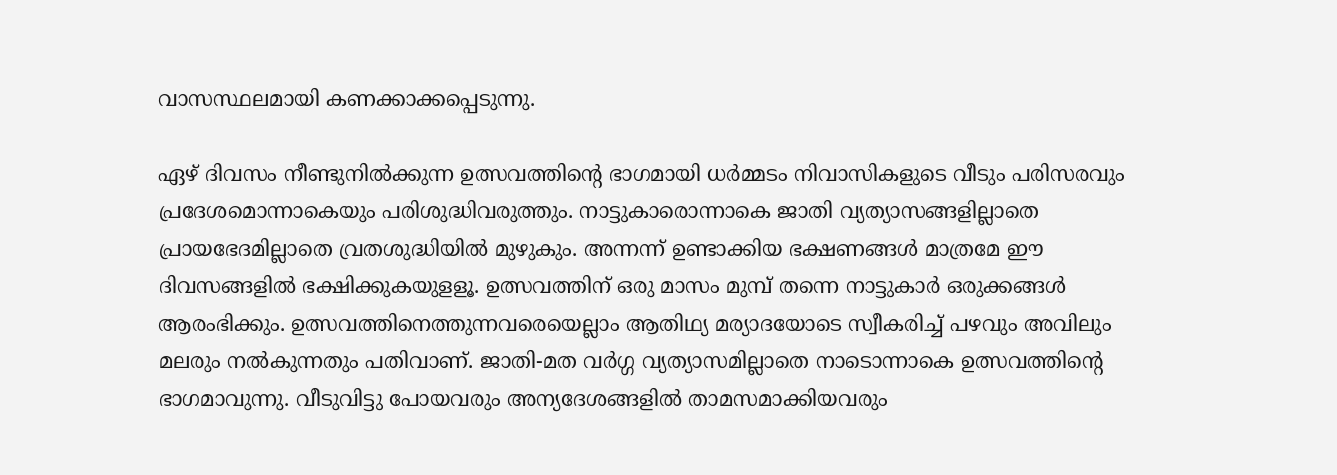വാസസ്ഥലമായി കണക്കാക്കപ്പെടുന്നു.

ഏഴ് ദിവസം നീണ്ടുനില്‍ക്കുന്ന ഉത്സവത്തിന്റെ ഭാഗമായി ധര്‍മ്മടം നിവാസികളുടെ വീടും പരിസരവും പ്രദേശമൊന്നാകെയും പരിശുദ്ധിവരുത്തും. നാട്ടുകാരൊന്നാകെ ജാതി വ്യത്യാസങ്ങളില്ലാതെ പ്രായഭേദമില്ലാതെ വ്രതശുദ്ധിയില്‍ മുഴുകും. അന്നന്ന് ഉണ്ടാക്കിയ ഭക്ഷണങ്ങള്‍ മാത്രമേ ഈ ദിവസങ്ങളില്‍ ഭക്ഷിക്കുകയുളളൂ. ഉത്സവത്തിന് ഒരു മാസം മുമ്പ് തന്നെ നാട്ടുകാര്‍ ഒരുക്കങ്ങള്‍ ആരംഭിക്കും. ഉത്സവത്തിനെത്തുന്നവരെയെല്ലാം ആതിഥ്യ മര്യാദയോടെ സ്വീകരിച്ച് പഴവും അവിലും മലരും നല്‍കുന്നതും പതിവാണ്. ജാതി-മത വര്‍ഗ്ഗ വ്യത്യാസമില്ലാതെ നാടൊന്നാകെ ഉത്സവത്തിന്റെ ഭാഗമാവുന്നു. വീടുവിട്ടു പോയവരും അന്യദേശങ്ങളില്‍ താമസമാക്കിയവരും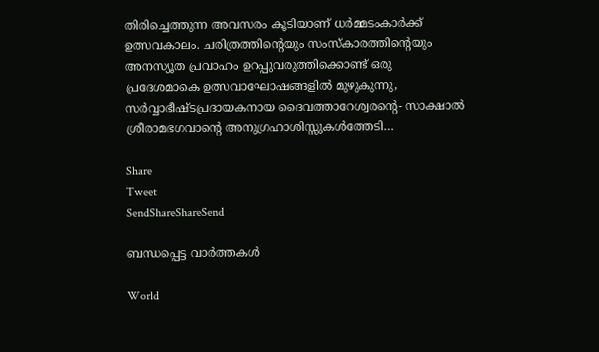തിരിച്ചെത്തുന്ന അവസരം കൂടിയാണ് ധര്‍മ്മടംകാര്‍ക്ക് ഉത്സവകാലം. ചരിത്രത്തിന്റെയും സംസ്‌കാരത്തിന്റെയും അനസ്യൂത പ്രവാഹം ഉറപ്പുവരുത്തിക്കൊണ്ട് ഒരു പ്രദേശമാകെ ഉത്സവാഘോഷങ്ങളില്‍ മുഴുകുന്നു, സര്‍വ്വാഭീഷ്ടപ്രദായകനായ ദൈവത്താറേശ്വരന്റെ- സാക്ഷാല്‍ ശ്രീരാമഭഗവാന്റെ അനുഗ്രഹാശിസ്സുകള്‍ത്തേടി…

Share
Tweet
SendShareShareSend

ബന്ധപ്പെട്ട വാര്‍ത്തകള്‍

World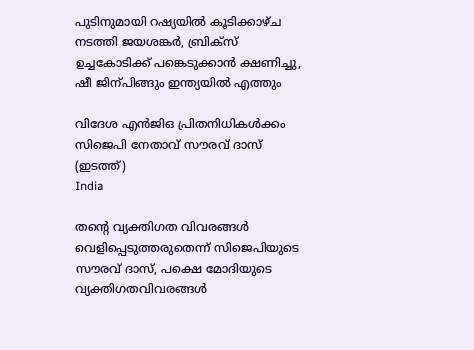പുടിനുമായി റഷ്യയില്‍ കൂടിക്കാഴ്ച നടത്തി ജയശങ്കര്‍, ബ്രിക്സ് ഉച്ചകോടിക്ക് പങ്കെടുക്കാന്‍ ക്ഷണിച്ചു, ഷീ ജിന‍്പിങ്ങും ഇന്ത്യയില്‍ എത്തും

വിദേശ എന്‍ജിഒ പ്രിതനിധികള്‍ക്കം സിജെപി നേതാവ് സൗരവ് ദാസ് (ഇടത്ത്)
India

തന്റെ വ്യക്തിഗത വിവരങ്ങള്‍ വെളിപ്പെടുത്തരുതെന്ന് സിജെപിയുടെ സൗരവ് ദാസ്, പക്ഷെ മോദിയുടെ വ്യക്തിഗതവിവരങ്ങള്‍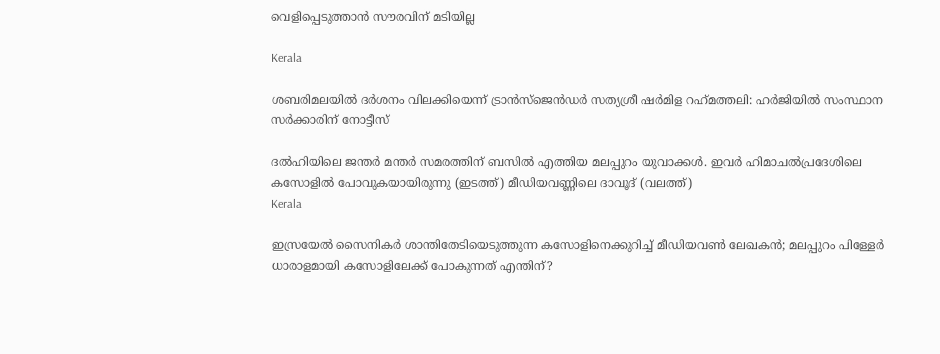വെളിപ്പെടുത്താന്‍ സൗരവിന് മടിയില്ല

Kerala

ശബരിമലയില്‍ ദര്‍ശനം വിലക്കിയെന്ന് ട്രാന്‍സ്ജെന്‍ഡര്‍ സത്യശ്രീ ഷര്‍മിള റഹ്‌മത്തലി: ഹര്‍ജിയില്‍ സംസ്ഥാന സര്‍ക്കാരിന് നോട്ടീസ്

ദല്‍ഹിയിലെ ജന്തര്‍ മന്തര്‍ സമരത്തിന് ബസില്‍ എത്തിയ മലപ്പുറം യുവാക്കള്‍. ഇവര്‍ ഹിമാചല്‍പ്രദേശിലെ കസോളില്‍ പോവുകയായിരുന്നു (ഇടത്ത്) മീഡിയവണ്ണിലെ ദാവൂദ് (വലത്ത്)
Kerala

ഇസ്രയേല്‍ സൈനികര്‍ ശാന്തിതേടിയെടുത്തുന്ന കസോളിനെക്കുറിച്ച് മീഡിയവണ്‍ ലേഖകന്‍; മലപ്പുറം പിള്ളേര്‍ ധാരാളമായി കസോളിലേക്ക് പോകുന്നത് എന്തിന്?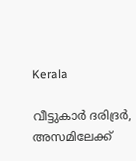Kerala

വീട്ടുകാര്‍ ദരിദ്രര്‍, അസമിലേക്ക്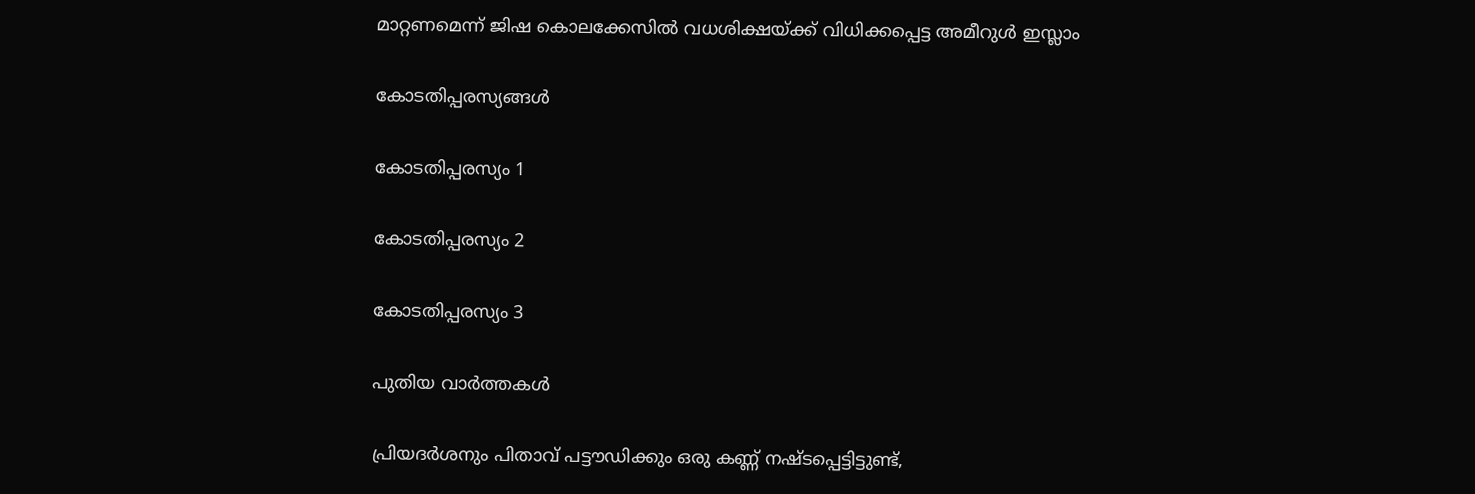മാറ്റണമെന്ന് ജിഷ കൊലക്കേസില്‍ വധശിക്ഷയ്‌ക്ക് വിധിക്കപ്പെട്ട അമീറുള്‍ ഇസ്ലാം

കോടതിപ്പരസ്യങ്ങള്‍

കോടതിപ്പരസ്യം 1

കോടതിപ്പരസ്യം 2

കോടതിപ്പരസ്യം 3

പുതിയ വാര്‍ത്തകള്‍

പ്രിയദര്‍ശനും പിതാവ് പട്ടൗഡിക്കും ഒരു കണ്ണ് നഷ്ടപ്പെട്ടിട്ടുണ്ട്,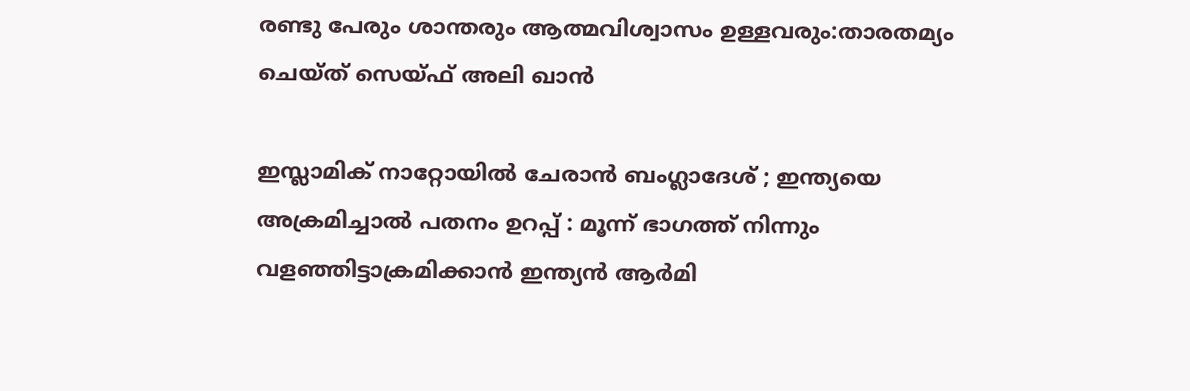രണ്ടു പേരും ശാന്തരും ആത്മവിശ്വാസം ഉള്ളവരും:താരതമ്യം ചെയ്ത് സെയ്ഫ് അലി ഖാൻ

ഇസ്ലാമിക് നാറ്റോയിൽ ചേരാൻ ബംഗ്ലാദേശ് ; ഇന്ത്യയെ അക്രമിച്ചാൽ പതനം ഉറപ്പ് : മൂന്ന് ഭാഗത്ത് നിന്നും വളഞ്ഞിട്ടാക്രമിക്കാൻ ഇന്ത്യൻ ആർമി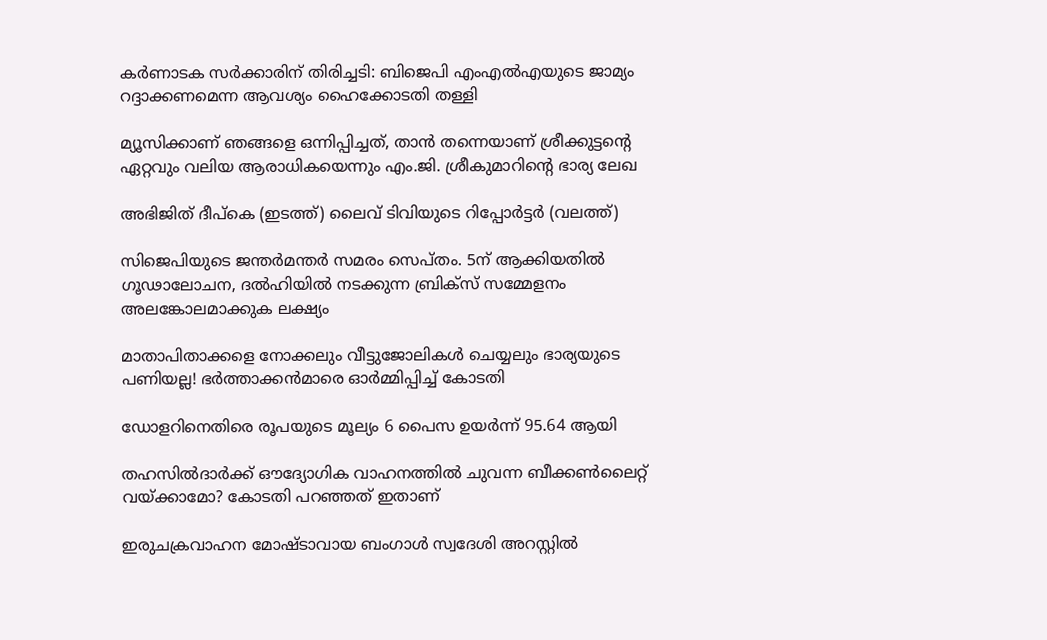കര്‍ണാടക സര്‍ക്കാരിന് തിരിച്ചടി: ബിജെപി എംഎല്‍എയുടെ ജാമ്യം റദ്ദാക്കണമെന്ന ആവശ്യം ഹൈക്കോടതി തള്ളി

മ്യൂസിക്കാണ് ഞങ്ങളെ ഒന്നിപ്പിച്ചത്, താൻ തന്നെയാണ് ശ്രീക്കുട്ടന്റെ ഏറ്റവും വലിയ ആരാധികയെന്നും എം.ജി. ശ്രീകുമാറിന്റെ ഭാര്യ ലേഖ

അഭിജിത് ദീപ്കെ (ഇടത്ത്) ലൈവ് ടിവിയുടെ റിപ്പോര്‍ട്ടര്‍ (വലത്ത്)

സിജെപിയുടെ ജന്തര്‍മന്തര്‍ സമരം സെപ്തം. 5ന് ആക്കിയതില്‍ ഗൂഢാലോചന, ദല്‍ഹിയില്‍ നടക്കുന്ന ബ്രിക്സ് സമ്മേളനം അലങ്കോലമാക്കുക ലക്ഷ്യം

മാതാപിതാക്കളെ നോക്കലും വീട്ടുജോലികള്‍ ചെയ്യലും ഭാര്യയുടെ പണിയല്ല! ഭര്‍ത്താക്കന്‍മാരെ ഓര്‍മ്മിപ്പിച്ച് കോടതി

ഡോളറിനെതിരെ രൂപയുടെ മൂല്യം 6 പൈസ ഉയർന്ന് 95.64 ആയി

തഹസില്‍ദാര്‍ക്ക് ഔദ്യോഗിക വാഹനത്തില്‍ ചുവന്ന ബീക്കണ്‍ലൈറ്റ് വയ്‌ക്കാമോ? കോടതി പറഞ്ഞത് ഇതാണ്

ഇരുചക്രവാഹന മോഷ്ടാവായ ബംഗാൾ സ്വദേശി അറസ്റ്റിൽ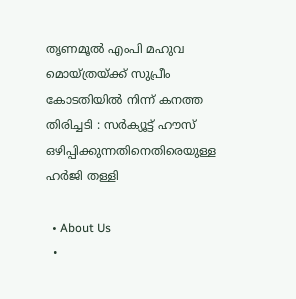തൃണമൂൽ എംപി മഹുവ മൊയ്ത്രയ്‌ക്ക് സുപ്രീം കോടതിയിൽ നിന്ന് കനത്ത തിരിച്ചടി : സർക്യൂട്ട് ഹൗസ് ഒഴിപ്പിക്കുന്നതിനെതിരെയുള്ള ഹർജി തള്ളി

  • About Us
  •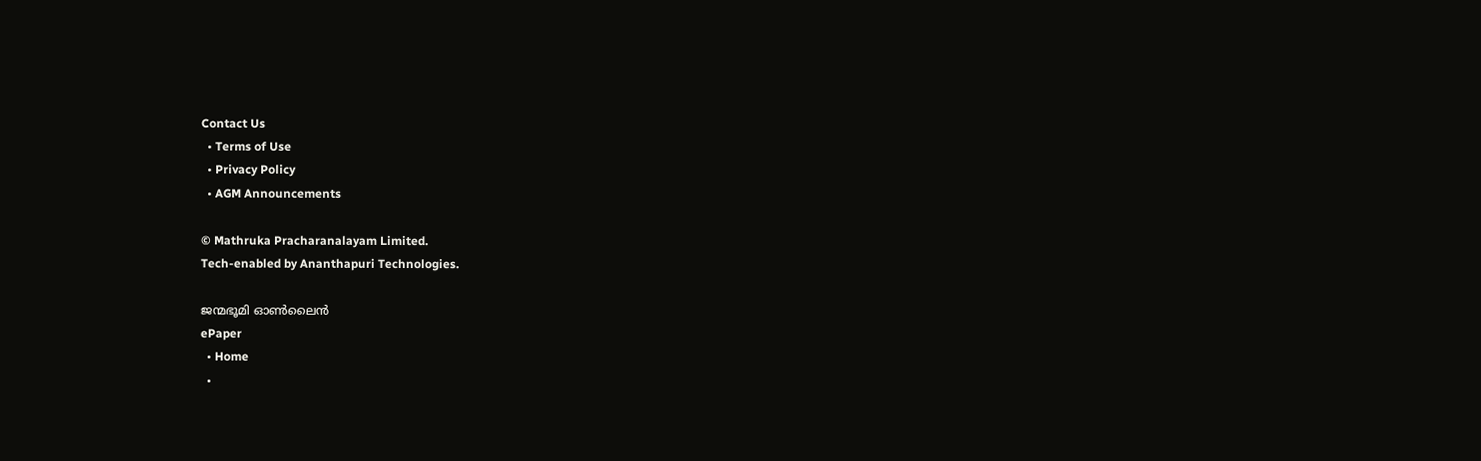Contact Us
  • Terms of Use
  • Privacy Policy
  • AGM Announcements

© Mathruka Pracharanalayam Limited.
Tech-enabled by Ananthapuri Technologies.

ജന്മഭൂമി ഓണ്‍ലൈന്‍
ePaper
  • Home
  •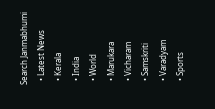Search Janmabhumi
  • Latest News
  • Kerala
  • India
  • World
  • Marukara
  • Vicharam
  • Samskriti
  • Varadyam
  • Sports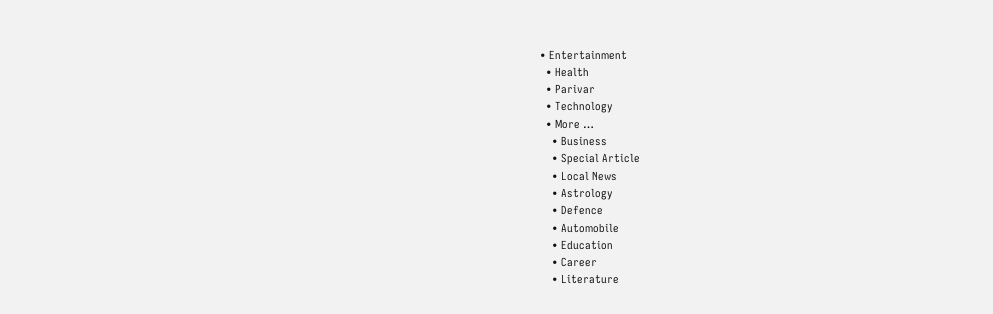• Entertainment
  • Health
  • Parivar
  • Technology
  • More …
    • Business
    • Special Article
    • Local News
    • Astrology
    • Defence
    • Automobile
    • Education
    • Career
    • Literature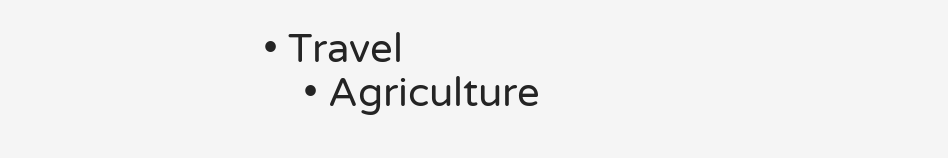• Travel
    • Agriculture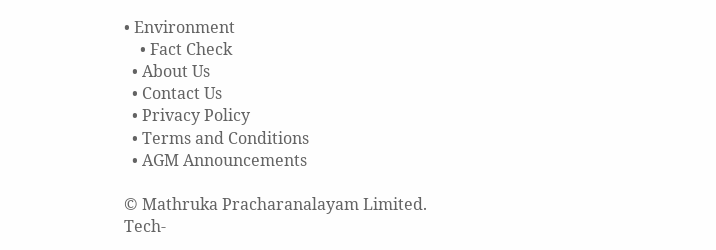• Environment
    • Fact Check
  • About Us
  • Contact Us
  • Privacy Policy
  • Terms and Conditions
  • AGM Announcements

© Mathruka Pracharanalayam Limited.
Tech-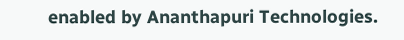enabled by Ananthapuri Technologies.